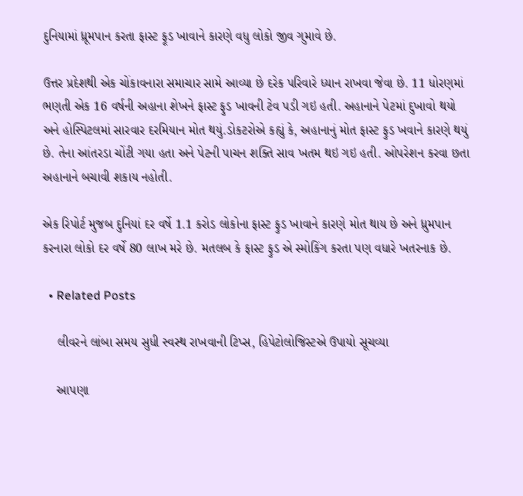દુનિયામાં ધ્રૂમપાન કરતા ફાસ્ટ ફૂડ ખાવાને કારણે વધુ લોકો જીવ ગુમાવે છે.

ઉત્તર પ્રદેશથી એક ચોંકાવનારા સમાચાર સામે આવ્યા છે દરેક પરિવારે ધ્યાન રાખવા જેવા છે. 11 ધોરણમાં ભણતી એક 16 વર્ષની અહાના શેખને ફાસ્ટ ફુડ ખાવની ટેવ પડી ગઇ હતી. અહાનાને પેટમાં દુખાવો થયો અને હોસ્પિટલમાં સારવાર દરમિયાન મોત થયું.ડોકટરોએ કહ્યું કે, અહાનાનું મોત ફાસ્ટ ફુડ ખવાને કારણે થયું છે. તેના આંતરડા ચોંટી ગયા હતા અને પેટની પાચન શક્તિ સાવ ખતમ થઇ ગઇ હતી. ઓપરેશન કરવા છતા અહાનાને બચાવી શકાય નહોતી.

એક રિપોર્ટ મુજબ દુનિયાં દર વર્ષે 1.1 કરોડ લોકોના ફાસ્ટ ફુડ ખાવાને કારણે મોત થાય છે અને ધ્રુમપાન કરનારા લોકો દર વર્ષે 80 લાખ મરે છે. મતલબ કે ફાસ્ટ ફુડ એ સ્મોકિંગ કરતા પણ વધારે ખતરનાક છે.

  • Related Posts

    લીવરને લાંબા સમય સુધી સ્વસ્થ રાખવાની ટિપ્સ, હિપેટોલોજિસ્ટએ ઉપાયો સૂચવ્યા

    આપણા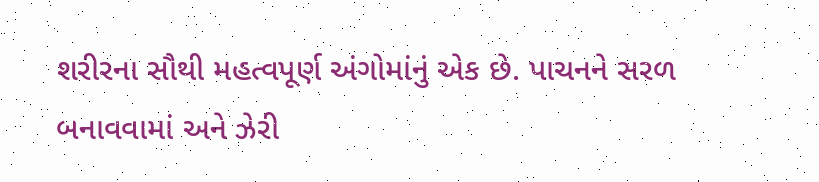શરીરના સૌથી મહત્વપૂર્ણ અંગોમાંનું એક છે. પાચનને સરળ બનાવવામાં અને ઝેરી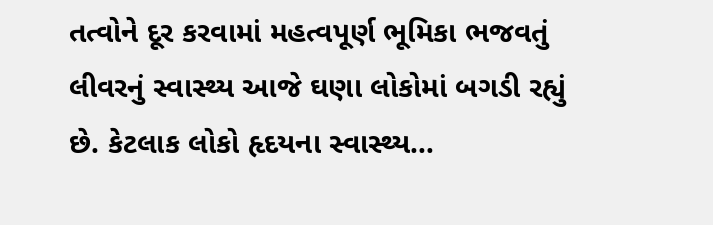તત્વોને દૂર કરવામાં મહત્વપૂર્ણ ભૂમિકા ભજવતું લીવરનું સ્વાસ્થ્ય આજે ઘણા લોકોમાં બગડી રહ્યું છે. કેટલાક લોકો હૃદયના સ્વાસ્થ્ય…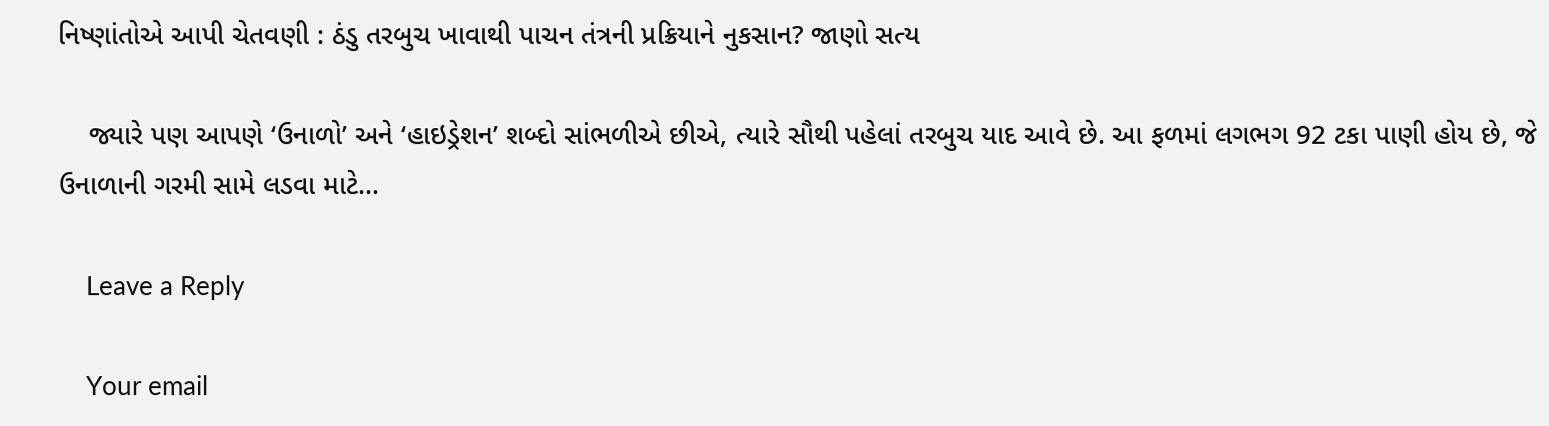નિષ્ણાંતોએ આપી ચેતવણી : ઠંડુ તરબુચ ખાવાથી પાચન તંત્રની પ્રક્રિયાને નુકસાન? જાણો સત્ય

    જ્યારે પણ આપણે ‘ઉનાળો’ અને ‘હાઇડ્રેશન’ શબ્દો સાંભળીએ છીએ, ત્યારે સૌથી પહેલાં તરબુચ યાદ આવે છે. આ ફળમાં લગભગ 92 ટકા પાણી હોય છે, જે ઉનાળાની ગરમી સામે લડવા માટે…

    Leave a Reply

    Your email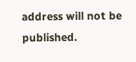address will not be published.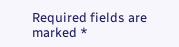Required fields are marked *